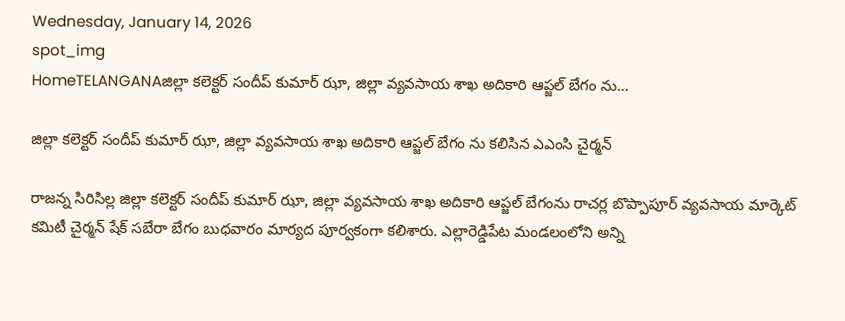Wednesday, January 14, 2026
spot_img
HomeTELANGANAజిల్లా కలెక్టర్ సందీప్ కుమార్ ఝా, జిల్లా వ్యవసాయ శాఖ అదికారి ఆప్జల్ బేగం ను...

జిల్లా కలెక్టర్ సందీప్ కుమార్ ఝా, జిల్లా వ్యవసాయ శాఖ అదికారి ఆప్జల్ బేగం ను కలిసిన ఎఎంసి చైర్మన్

రాజన్న సిరిసిల్ల జిల్లా కలెక్టర్ సందీప్ కుమార్ ఝా, జిల్లా వ్యవసాయ శాఖ అదికారి ఆప్జల్ బేగంను రాచర్ల బొప్పాపూర్ వ్యవసాయ మార్కెట్ కమిటీ చైర్మన్ షేక్ సబేరా బేగం బుధవారం మార్యద పూర్వకంగా కలిశారు. ఎల్లారెడ్డిపేట మండలంలోని అన్ని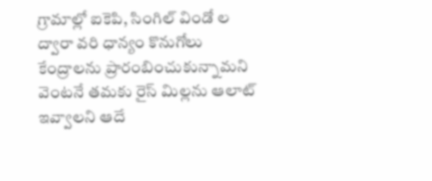గ్రామాల్లో ఐకెపి, సింగిల్ విండో ల ద్వారా వరి ధాన్యం కొనుగోలు కేంద్రాలను ప్రారంబించుకున్నామని వెంటనే తమకు రైస్ మిల్లను ఆలాట్ ఇవ్వాలని ఆదే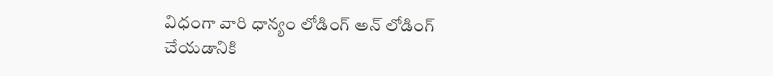విధంగా వారి ధాన్యం లోడింగ్ అన్ లోడింగ్ చేయడానికి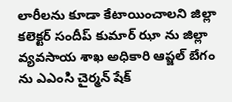లారీలను కూడా కేటాయించాలని జిల్లా కలెక్టర్ సందీప్ కుమార్ ఝా ను జిల్లా వ్యవసాయ శాఖ అధికారి ఆప్జల్ బేగం ను ఎఎంసి చైర్మన్ షేక్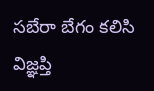సబేరా బేగం కలిసి విజ్ఞప్తి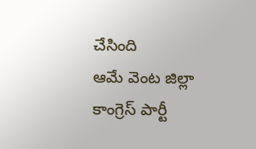చేసింది
ఆమే వెంట జిల్లా కాంగ్రెస్ పార్టీ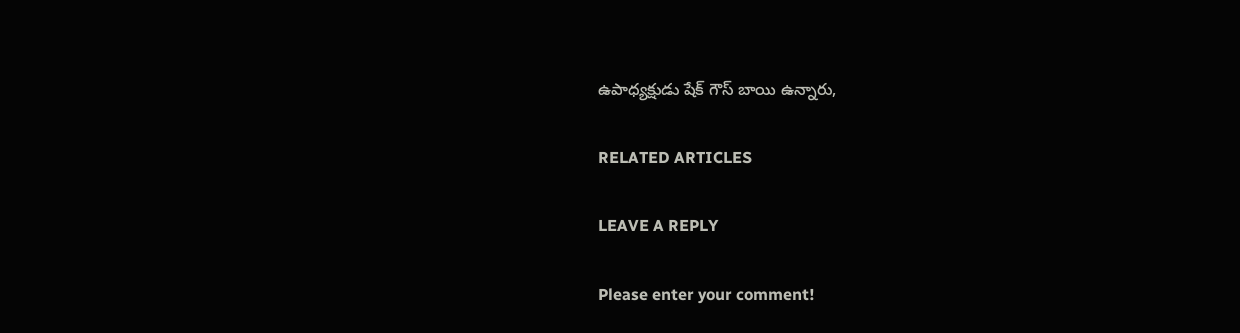ఉపాధ్యక్షుడు షేక్ గౌస్ బాయి ఉన్నారు,

RELATED ARTICLES

LEAVE A REPLY

Please enter your comment!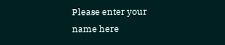Please enter your name here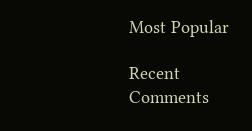Most Popular

Recent Comments